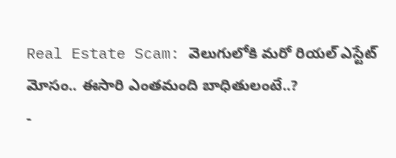Real Estate Scam: వెలుగులోకి మరో రియల్ ఎస్టేట్ మోసం.. ఈసారి ఎంతమంది బాధితులంటే..?
-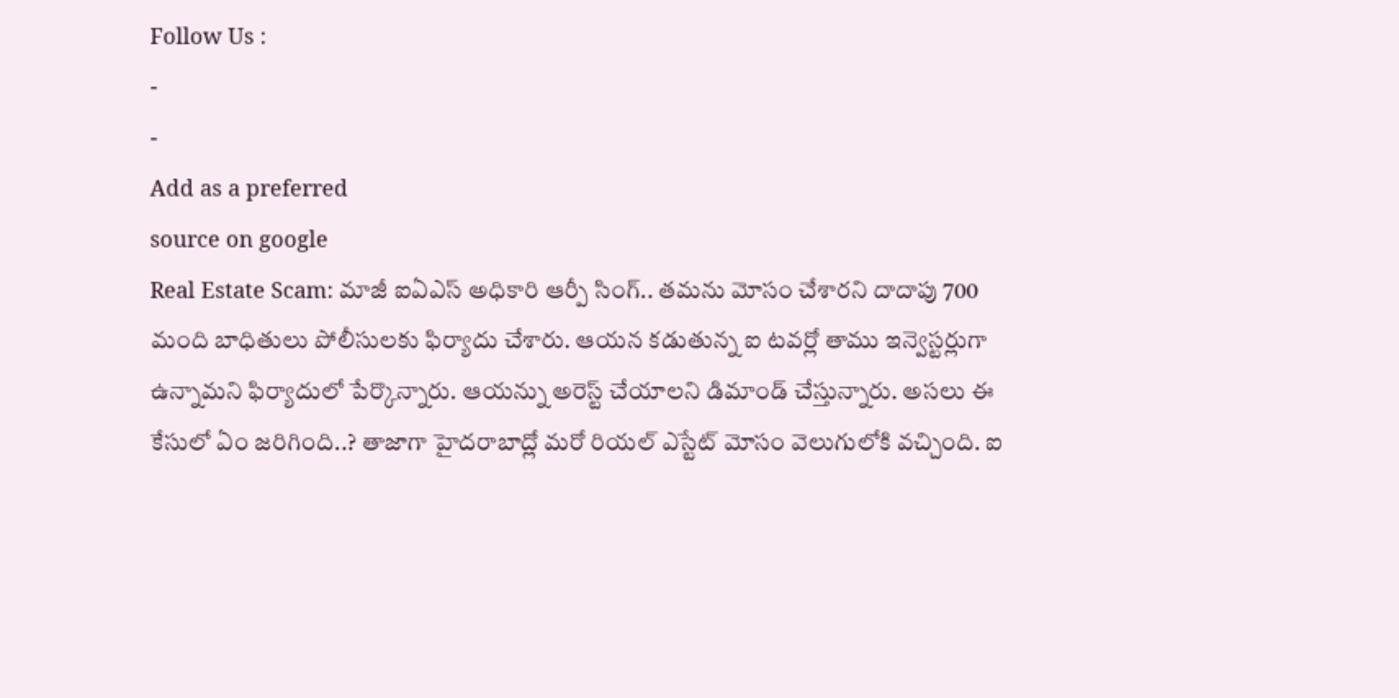Follow Us :
-
-
Add as a preferred
source on google
Real Estate Scam: మాజీ ఐఏఎస్ అధికారి ఆర్పీ సింగ్.. తమను మోసం చేశారని దాదాపు 700 మంది బాధితులు పోలీసులకు ఫిర్యాదు చేశారు. ఆయన కడుతున్న ఐ టవర్లో తాము ఇన్వెస్టర్లుగా ఉన్నామని ఫిర్యాదులో పేర్కొన్నారు. ఆయన్ను అరెస్ట్ చేయాలని డిమాండ్ చేస్తున్నారు. అసలు ఈ కేసులో ఏం జరిగింది..? తాజాగా హైదరాబాద్లో మరో రియల్ ఎస్టేట్ మోసం వెలుగులోకి వచ్చింది. ఐ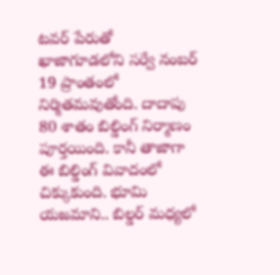టవర్ పేరుతో ఖాజాగూడలోని సర్వే నంబర్ 19 ప్రాంతంలో నిర్మితమవుతోంది. దాదాపు 80 శాతం బిల్డింగ్ నిర్మాణం పూర్తయింది. కానీ తాజాగా ఈ బిల్డింగ్ వివాదంలో చిక్కుకుంది. భూమి యజమాని.. బిల్డర్ మధ్యలో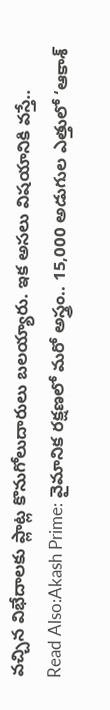వచ్చిన విభేదాలకు ప్లాట్ల కొనుగోలుదారులు బలయ్యారు. ఇక అసలు విషయానికి వస్తే..
Read Also:Akash Prime: వైమానిక రక్షణలో మరో అస్త్రం.. 15,000 అడుగుల ఎత్తులో ‘ఆకాశ్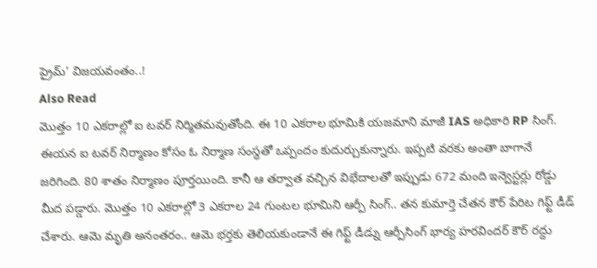ప్రైమ్’ విజయవంతం..!
Also Read
మొత్తం 10 ఎకరాల్లో ఐ టవర్ నిర్మితమవుతోంది. ఈ 10 ఎకరాల భూమికి యజమాని మాజీ IAS అధికారి RP సింగ్. ఈయన ఐ టవర్ నిర్మాణం కోసం ఓ నిర్మాణ సంస్థతో ఒప్పందం కుదుర్చుకున్నారు. ఇప్పటి వరకు అంతా బాగానే జరిగింది. 80 శాతం నిర్మాణం పూర్తయింది. కానీ ఆ తర్వాత వచ్చిన విభేదాలతో ఇప్పుడు 672 మంది ఇన్వెస్టర్లు రోడ్డు మీద పడ్డారు. మొత్తం 10 ఎకరాల్లో 3 ఎకరాల 24 గుంటల భూమిని ఆర్పీ సింగ్.. తన కుమార్తె చేతన కౌర్ పేరిట గిఫ్ట్ డీడ్ చేశారు. ఆమె మృతి అనంతరం.. ఆమె భర్తకు తెలియకుండానే ఈ గిఫ్ట్ డీడ్ను ఆర్పీసింగ్ భార్య హరవిందర్ కౌర్ రద్దు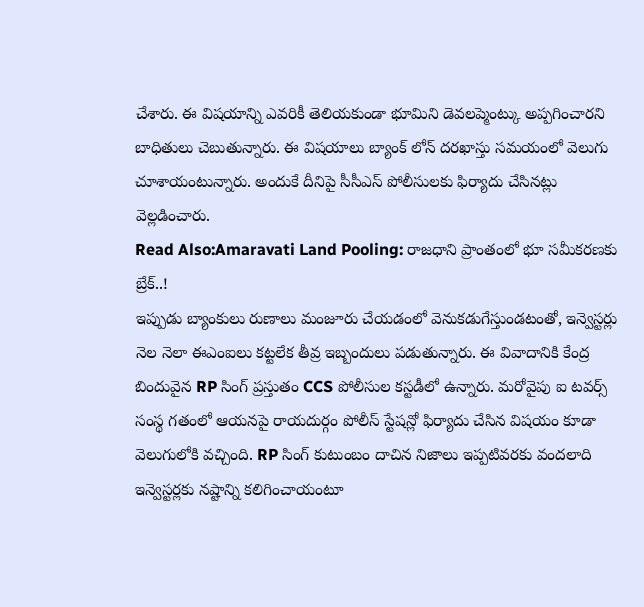చేశారు. ఈ విషయాన్ని ఎవరికీ తెలియకుండా భూమిని డెవలప్మెంట్కు అప్పగించారని బాధితులు చెబుతున్నారు. ఈ విషయాలు బ్యాంక్ లోన్ దరఖాస్తు సమయంలో వెలుగు చూశాయంటున్నారు. అందుకే దీనిపై సీసీఎస్ పోలీసులకు ఫిర్యాదు చేసినట్లు వెల్లడించారు.
Read Also:Amaravati Land Pooling: రాజధాని ప్రాంతంలో భూ సమీకరణకు బ్రేక్..!
ఇప్పుడు బ్యాంకులు రుణాలు మంజూరు చేయడంలో వెనుకడుగేస్తుండటంతో, ఇన్వెస్టర్లు నెల నెలా ఈఎంఐలు కట్టలేక తీవ్ర ఇబ్బందులు పడుతున్నారు. ఈ వివాదానికి కేంద్ర బిందువైన RP సింగ్ ప్రస్తుతం CCS పోలీసుల కస్టడీలో ఉన్నారు. మరోవైపు ఐ టవర్స్ సంస్థ గతంలో ఆయనపై రాయదుర్గం పోలీస్ స్టేషన్లో ఫిర్యాదు చేసిన విషయం కూడా వెలుగులోకి వచ్చింది. RP సింగ్ కుటుంబం దాచిన నిజాలు ఇప్పటివరకు వందలాది ఇన్వెస్టర్లకు నష్టాన్ని కలిగించాయంటూ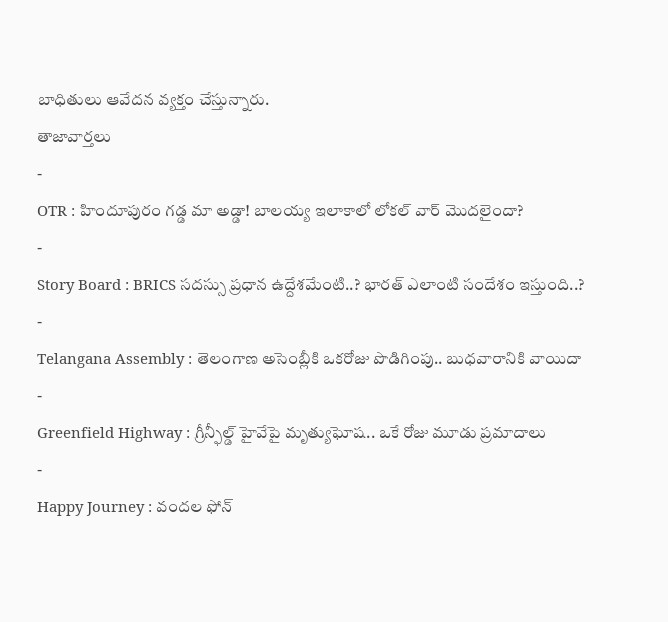బాధితులు ఆవేదన వ్యక్తం చేస్తున్నారు.
తాజావార్తలు
-
OTR : హిందూపురం గడ్డ మా అడ్డా! బాలయ్య ఇలాకాలో లోకల్ వార్ మొదలైందా?
-
Story Board : BRICS సదస్సు ప్రధాన ఉద్దేశమేంటి..? భారత్ ఎలాంటి సందేశం ఇస్తుంది..?
-
Telangana Assembly : తెలంగాణ అసెంబ్లీకి ఒకరోజు పొడిగింపు.. బుధవారానికి వాయిదా
-
Greenfield Highway : గ్రీన్ఫీల్డ్ హైవేపై మృత్యుఘోష.. ఒకే రోజు మూడు ప్రమాదాలు
-
Happy Journey : వందల ఫోన్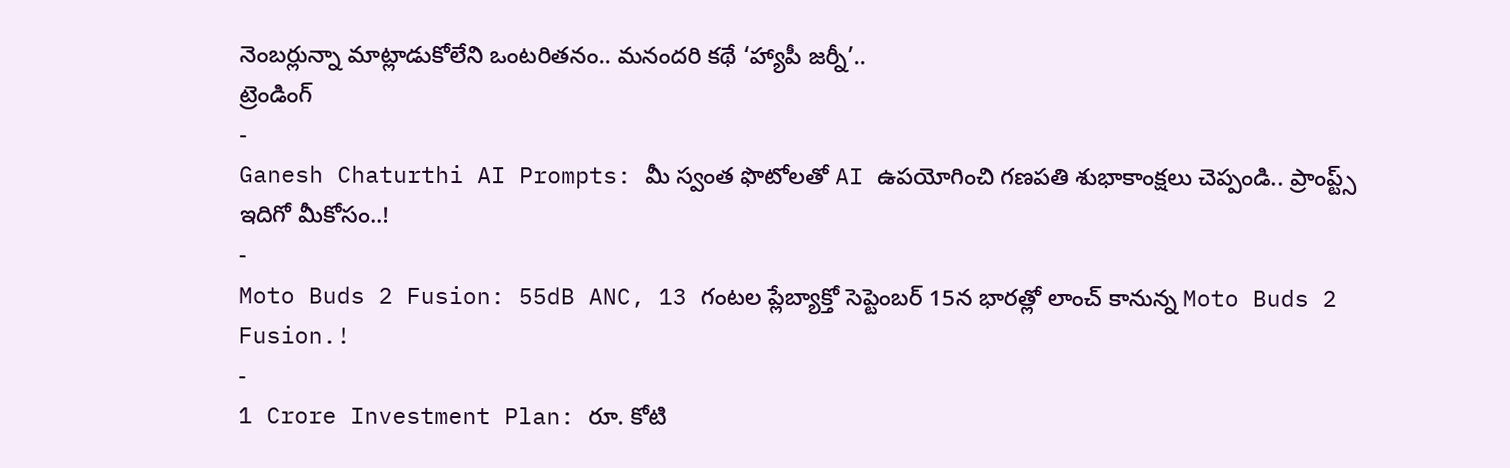నెంబర్లున్నా మాట్లాడుకోలేని ఒంటరితనం.. మనందరి కథే ‘హ్యాపీ జర్నీ’..
ట్రెండింగ్
-
Ganesh Chaturthi AI Prompts: మీ స్వంత ఫొటోలతో AI ఉపయోగించి గణపతి శుభాకాంక్షలు చెప్పండి.. ప్రాంప్ట్స్ ఇదిగో మీకోసం..!
-
Moto Buds 2 Fusion: 55dB ANC, 13 గంటల ప్లేబ్యాక్తో సెప్టెంబర్ 15న భారత్లో లాంచ్ కానున్న Moto Buds 2 Fusion.!
-
1 Crore Investment Plan: రూ. కోటి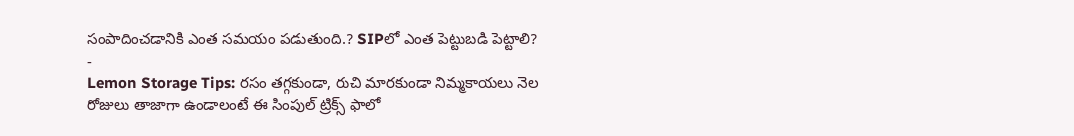సంపాదించడానికి ఎంత సమయం పడుతుంది.? SIPలో ఎంత పెట్టుబడి పెట్టాలి?
-
Lemon Storage Tips: రసం తగ్గకుండా, రుచి మారకుండా నిమ్మకాయలు నెల రోజులు తాజాగా ఉండాలంటే ఈ సింపుల్ ట్రిక్స్ ఫాలో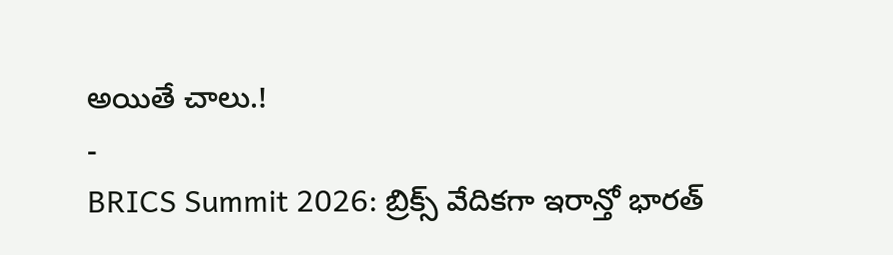అయితే చాలు.!
-
BRICS Summit 2026: బ్రిక్స్ వేదికగా ఇరాన్తో భారత్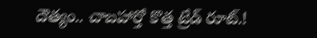దౌత్యం.. చాబహార్తో కొత్త ట్రేడ్ రూట్.!